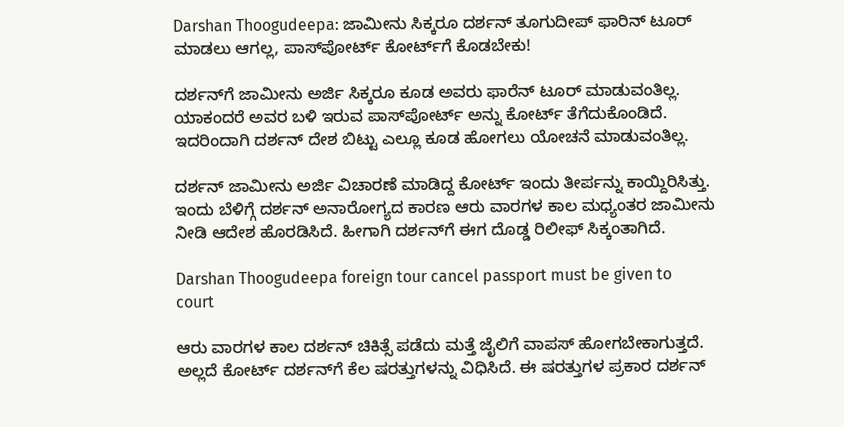Darshan Thoogudeepa: ಜಾಮೀನು ಸಿಕ್ಕರೂ ದರ್ಶನ್ ತೂಗುದೀಪ್ ಫಾರಿನ್ ಟೂರ್ ಮಾಡಲು ಆಗಲ್ಲ, ಪಾಸ್‌ಪೋರ್ಟ್ ಕೋರ್ಟ್‌ಗೆ ಕೊಡಬೇಕು!

ದರ್ಶನ್‌ಗೆ ಜಾಮೀನು ಅರ್ಜಿ ಸಿಕ್ಕರೂ ಕೂಡ ಅವರು ಫಾರೆನ್ ಟೂರ್ ಮಾಡುವಂತಿಲ್ಲ. ಯಾಕಂದರೆ ಅವರ ಬಳಿ ಇರುವ ಪಾಸ್‌ಪೋರ್ಟ್‌ ಅನ್ನು ಕೋರ್ಟ್ ತೆಗೆದುಕೊಂಡಿದೆ. ಇದರಿಂದಾಗಿ ದರ್ಶನ್ ದೇಶ ಬಿಟ್ಟು ಎಲ್ಲೂ ಕೂಡ ಹೋಗಲು ಯೋಚನೆ ಮಾಡುವಂತಿಲ್ಲ.

ದರ್ಶನ್ ಜಾಮೀನು ಅರ್ಜಿ ವಿಚಾರಣೆ ಮಾಡಿದ್ದ ಕೋರ್ಟ್ ಇಂದು ತೀರ್ಪನ್ನು ಕಾಯ್ದಿರಿಸಿತ್ತು. ಇಂದು ಬೆಳಿಗ್ಗೆ ದರ್ಶನ್‌ ಅನಾರೋಗ್ಯದ ಕಾರಣ ಆರು ವಾರಗಳ ಕಾಲ ಮಧ್ಯಂತರ ಜಾಮೀನು ನೀಡಿ ಆದೇಶ ಹೊರಡಿಸಿದೆ. ಹೀಗಾಗಿ ದರ್ಶನ್‌ಗೆ ಈಗ ದೊಡ್ಡ ರಿಲೀಫ್ ಸಿಕ್ಕಂತಾಗಿದೆ.

Darshan Thoogudeepa foreign tour cancel passport must be given to court

ಆರು ವಾರಗಳ ಕಾಲ ದರ್ಶನ್ ಚಿಕಿತ್ಸೆ ಪಡೆದು ಮತ್ತೆ ಜೈಲಿಗೆ ವಾಪಸ್ ಹೋಗಬೇಕಾಗುತ್ತದೆ. ಅಲ್ಲದೆ ಕೋರ್ಟ್ ದರ್ಶನ್‌ಗೆ ಕೆಲ ಷರತ್ತುಗಳನ್ನು ವಿಧಿಸಿದೆ. ಈ ಷರತ್ತುಗಳ ಪ್ರಕಾರ ದರ್ಶನ್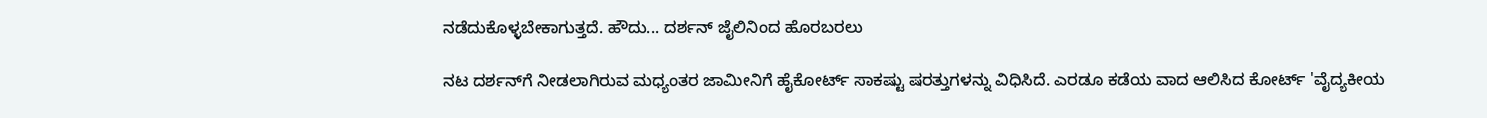ನಡೆದುಕೊಳ್ಳಬೇಕಾಗುತ್ತದೆ. ಹೌದು... ದರ್ಶನ್ ಜೈಲಿನಿಂದ ಹೊರಬರಲು

ನಟ ದರ್ಶನ್‌ಗೆ ನೀಡಲಾಗಿರುವ ಮಧ್ಯಂತರ ಜಾಮೀನಿಗೆ ಹೈಕೋರ್ಟ್ ಸಾಕಷ್ಟು ಷರತ್ತುಗಳನ್ನು ವಿಧಿಸಿದೆ. ಎರಡೂ ಕಡೆಯ ವಾದ ಆಲಿಸಿದ ಕೋರ್ಟ್ 'ವೈದ್ಯಕೀಯ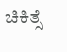ಚಿಕಿತ್ಸೆ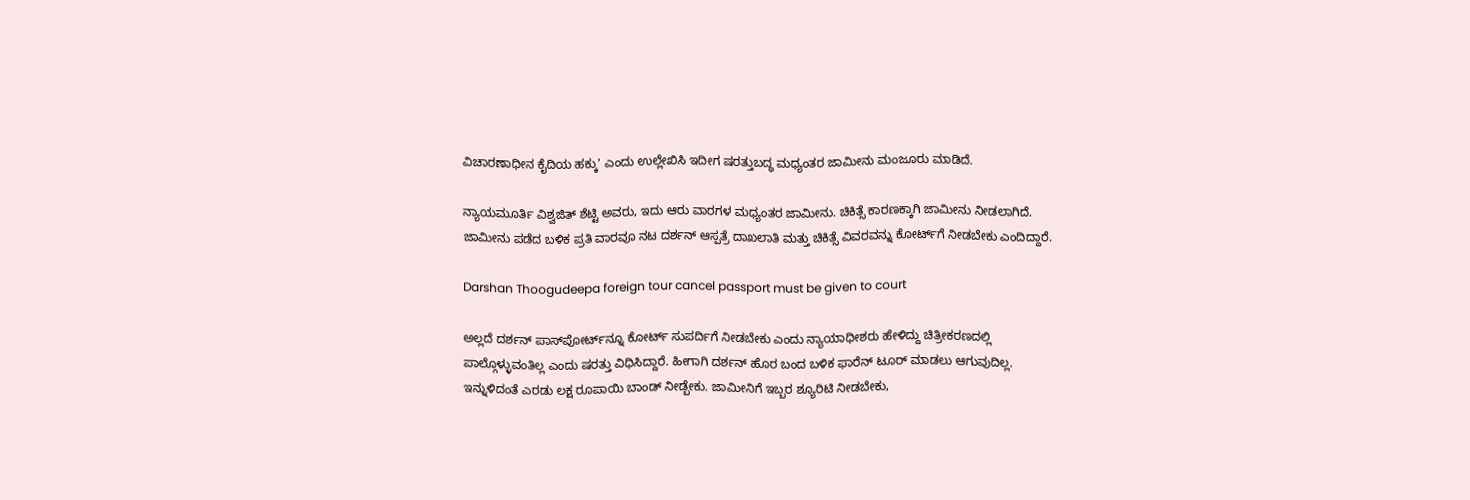ವಿಚಾರಣಾಧೀನ ಕೈದಿಯ ಹಕ್ಕು' ಎಂದು ಉಲ್ಲೇಖಿಸಿ ಇದೀಗ ಷರತ್ತುಬದ್ಧ ಮಧ್ಯಂತರ ಜಾಮೀನು ಮಂಜೂರು ಮಾಡಿದೆ.

ನ್ಯಾಯಮೂರ್ತಿ ವಿಶ್ವಜಿತ್ ಶೆಟ್ಟಿ ಅವರು, ಇದು ಆರು ವಾರಗಳ ಮಧ್ಯಂತರ ಜಾಮೀನು. ಚಿಕಿತ್ಸೆ ಕಾರಣಕ್ಕಾಗಿ ಜಾಮೀನು ನೀಡಲಾಗಿದೆ. ಜಾಮೀನು ಪಡೆದ ಬಳಿಕ ಪ್ರತಿ ವಾರವೂ ನಟ ದರ್ಶನ್‌ ಆಸ್ಪತ್ರೆ ದಾಖಲಾತಿ ಮತ್ತು ಚಿಕಿತ್ಸೆ ವಿವರವನ್ನು ಕೋರ್ಟ್‌ಗೆ ನೀಡಬೇಕು ಎಂದಿದ್ದಾರೆ.

Darshan Thoogudeepa foreign tour cancel passport must be given to court

ಅಲ್ಲದೆ ದರ್ಶನ್‌ ಪಾಸ್‌ಪೋರ್ಟ್‌ನ್ನೂ ಕೋರ್ಟ್‌ ಸುಪರ್ದಿಗೆ ನೀಡಬೇಕು ಎಂದು ನ್ಯಾಯಾಧೀಶರು ಹೇಳಿದ್ದು ಚಿತ್ರೀಕರಣದಲ್ಲಿ ಪಾಲ್ಗೊಳ್ಳುವಂತಿಲ್ಲ ಎಂದು ಷರತ್ತು ವಿಧಿಸಿದ್ದಾರೆ. ಹೀಗಾಗಿ ದರ್ಶನ್ ಹೊರ ಬಂದ ಬಳಿಕ ಫಾರೆನ್ ಟೂರ್ ಮಾಡಲು ಆಗುವುದಿಲ್ಲ. ಇನ್ನುಳಿದಂತೆ ಎರಡು ಲಕ್ಷ ರೂಪಾಯಿ ಬಾಂಡ್ ನೀಡ್ಬೇಕು. ಜಾಮೀನಿಗೆ ಇಬ್ಬರ ಶ್ಯೂರಿಟಿ ನೀಡಬೇಕು,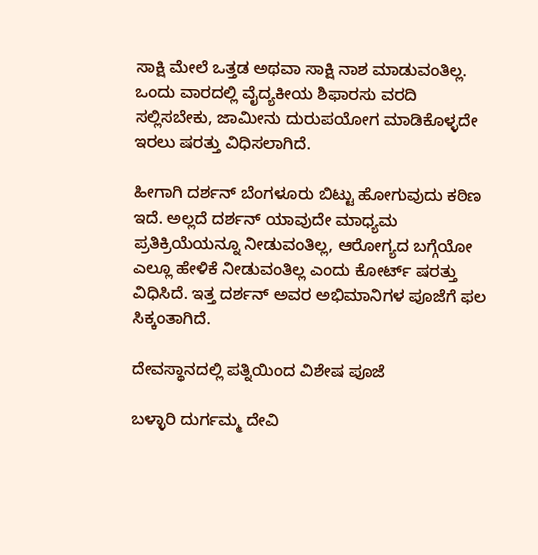ಸಾಕ್ಷಿ ಮೇಲೆ ಒತ್ತಡ ಅಥವಾ ಸಾಕ್ಷಿ ನಾಶ ಮಾಡುವಂತಿಲ್ಲ. ಒಂದು ವಾರದಲ್ಲಿ ವೈದ್ಯಕೀಯ ಶಿಫಾರಸು ವರದಿ ಸಲ್ಲಿಸಬೇಕು, ಜಾಮೀನು ದುರುಪಯೋಗ ಮಾಡಿಕೊಳ್ಳದೇ ಇರಲು ಷರತ್ತು ವಿಧಿಸಲಾಗಿದೆ.

ಹೀಗಾಗಿ ದರ್ಶನ್ ಬೆಂಗಳೂರು ಬಿಟ್ಟು ಹೋಗುವುದು ಕಠಿಣ ಇದೆ. ಅಲ್ಲದೆ ದರ್ಶನ್‌ ಯಾವುದೇ ಮಾಧ್ಯಮ ಪ್ರತಿಕ್ರಿಯೆಯನ್ನೂ ನೀಡುವಂತಿಲ್ಲ, ಆರೋಗ್ಯದ ಬಗ್ಗೆಯೋ ಎಲ್ಲೂ ಹೇಳಿಕೆ ನೀಡುವಂತಿಲ್ಲ ಎಂದು ಕೋರ್ಟ್ ಷರತ್ತು ವಿಧಿಸಿದೆ. ಇತ್ತ ದರ್ಶನ್ ಅವರ ಅಭಿಮಾನಿಗಳ ಪೂಜೆಗೆ ಫಲ ಸಿಕ್ಕಂತಾಗಿದೆ.

ದೇವಸ್ಥಾನದಲ್ಲಿ ಪತ್ನಿಯಿಂದ ವಿಶೇಷ ಪೂಜೆ

ಬಳ್ಳಾರಿ ದುರ್ಗಮ್ಮ ದೇವಿ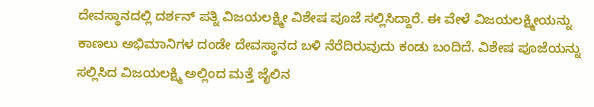ದೇವಸ್ಥಾನದಲ್ಲಿ ದರ್ಶನ್ ಪತ್ನಿ ವಿಜಯಲಕ್ಷ್ಮೀ ವಿಶೇಷ ಪೂಜೆ ಸಲ್ಲಿಸಿದ್ದಾರೆ. ಈ ವೇಳೆ ವಿಜಯಲಕ್ಷ್ಮೀಯನ್ನು ಕಾಣಲು ಅಭಿಮಾನಿಗಳ ದಂಡೇ ದೇವಸ್ಥಾನದ ಬಳಿ ನೆರೆದಿರುವುದು ಕಂಡು ಬಂದಿದೆ. ವಿಶೇಷ ಪೂಜೆಯನ್ನು ಸಲ್ಲಿಸಿದ ವಿಜಯಲಕ್ಷ್ಮಿ ಅಲ್ಲಿಂದ ಮತ್ತೆ ಜೈಲಿನ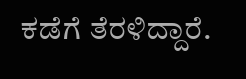ಕಡೆಗೆ ತೆರಳಿದ್ದಾರೆ.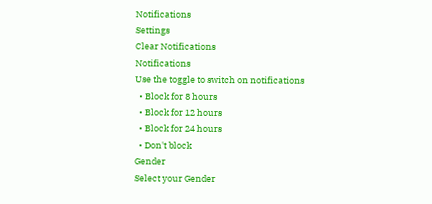Notifications
Settings
Clear Notifications
Notifications
Use the toggle to switch on notifications
  • Block for 8 hours
  • Block for 12 hours
  • Block for 24 hours
  • Don't block
Gender
Select your Gender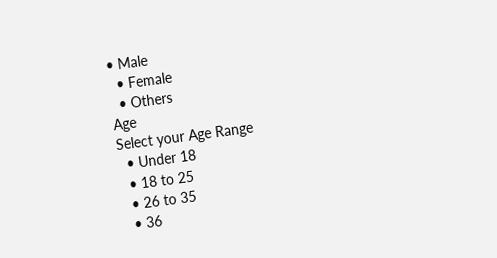• Male
  • Female
  • Others
Age
Select your Age Range
  • Under 18
  • 18 to 25
  • 26 to 35
  • 36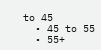to 45
  • 45 to 55
  • 55+